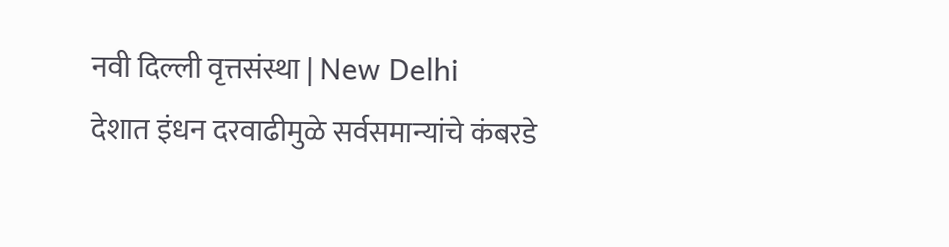नवी दिल्ली वृत्तसंस्था | New Delhi
देशात इंधन दरवाढीमुळे सर्वसमान्यांचे कंबरडे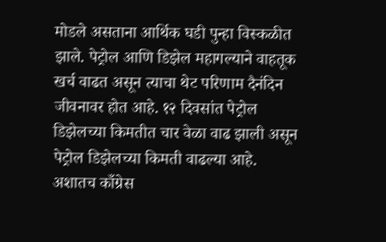मोडले असताना आर्थिक घडी पुन्हा विस्कळीत झाले. पेट्रोल आणि डिझेल महागल्याने वाहतूक खर्च वाढत असून त्याचा थेट परिणाम दैनंदिन जीवनावर होत आहे. १२ दिवसांत पेट्रोल डिझेलच्या किमतीत चार वेळा वाढ झाली असून पेट्रोल डिझेलच्या किमती वाढल्या आहे. अशातच काँग्रेस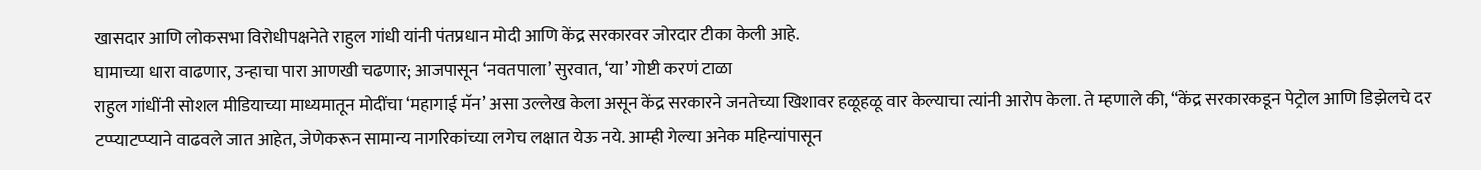खासदार आणि लोकसभा विरोधीपक्षनेते राहुल गांधी यांनी पंतप्रधान मोदी आणि केंद्र सरकारवर जोरदार टीका केली आहे.
घामाच्या धारा वाढणार, उन्हाचा पारा आणखी चढणार; आजपासून ‘नवतपाला’ सुरवात, ‘या’ गोष्टी करणं टाळा
राहुल गांधींनी सोशल मीडियाच्या माध्यमातून मोदींचा ‘महागाई मॅन’ असा उल्लेख केला असून केंद्र सरकारने जनतेच्या खिशावर हळूहळू वार केल्याचा त्यांनी आरोप केला. ते म्हणाले की, “केंद्र सरकारकडून पेट्रोल आणि डिझेलचे दर टप्प्याटप्प्याने वाढवले जात आहेत, जेणेकरून सामान्य नागरिकांच्या लगेच लक्षात येऊ नये. आम्ही गेल्या अनेक महिन्यांपासून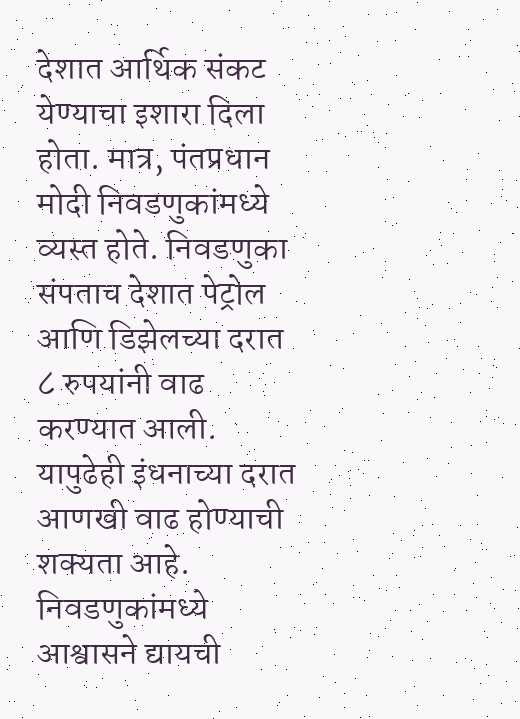देशात आर्थिक संकट येण्याचा इशारा दिला होता. मात्र, पंतप्रधान मोदी निवडणुकांमध्ये व्यस्त होते. निवडणुका संपताच देशात पेट्रोल आणि डिझेलच्या दरात ८ रुपयांनी वाढ करण्यात आली. यापुढेही इंधनाच्या दरात आणखी वाढ होण्याची शक्यता आहे. निवडणुकांमध्ये आश्वासने द्यायची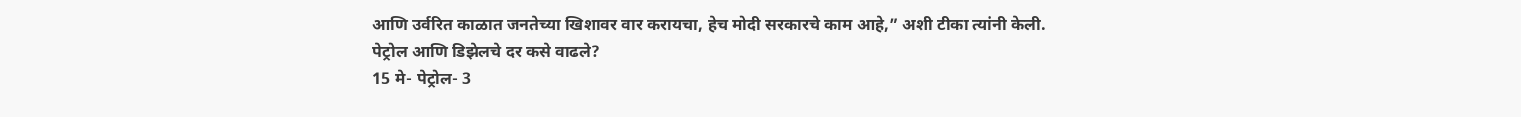आणि उर्वरित काळात जनतेच्या खिशावर वार करायचा, हेच मोदी सरकारचे काम आहे,” अशी टीका त्यांनी केली.
पेट्रोल आणि डिझेलचे दर कसे वाढले?
15 मे- पेट्रोल- 3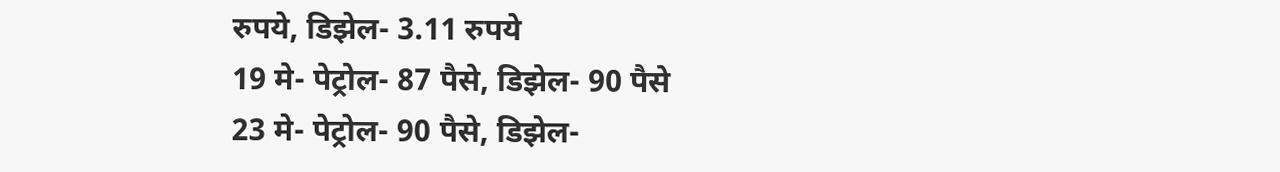रुपये, डिझेल- 3.11 रुपये
19 मे- पेट्रोल- 87 पैसे, डिझेल- 90 पैसे
23 मे- पेट्रोल- 90 पैसे, डिझेल-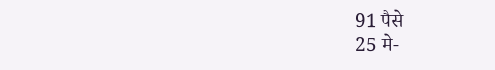91 पैसे
25 मे-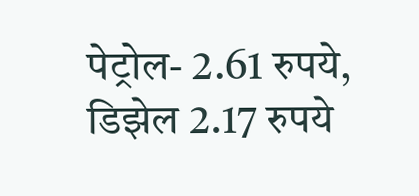पेट्रोल- 2.61 रुपये, डिझेल 2.17 रुपये